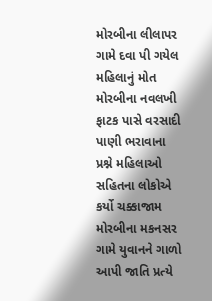મોરબીના લીલાપર ગામે દવા પી ગયેલ મહિલાનું મોત મોરબીના નવલખી ફાટક પાસે વરસાદી પાણી ભરાવાના પ્રશ્ને મહિલાઓ સહિતના લોકોએ કર્યો ચક્કાજામ મોરબીના મકનસર ગામે યુવાનને ગાળો આપી જાતિ પ્રત્યે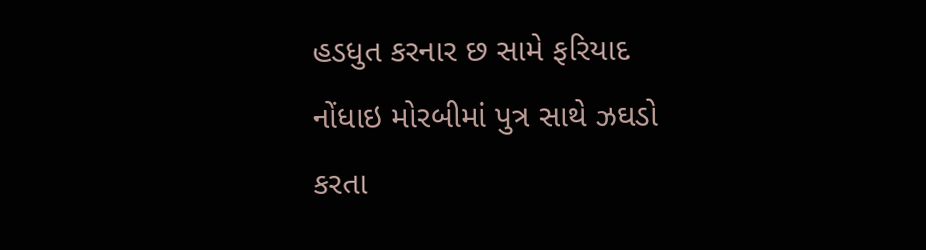હડધુત કરનાર છ સામે ફરિયાદ નોંધાઇ મોરબીમાં પુત્ર સાથે ઝઘડો કરતા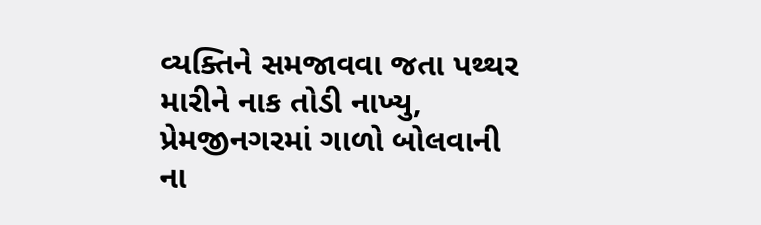વ્યક્તિને સમજાવવા જતા પથ્થર મારીને નાક તોડી નાખ્યુ, પ્રેમજીનગરમાં ગાળો બોલવાની ના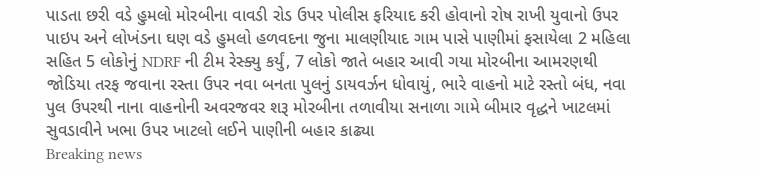પાડતા છરી વડે હુમલો મોરબીના વાવડી રોડ ઉપર પોલીસ ફરિયાદ કરી હોવાનો રોષ રાખી યુવાનો ઉપર પાઇપ અને લોખંડના ઘણ વડે હુમલો હળવદના જુના માલણીયાદ ગામ પાસે પાણીમાં ફસાયેલા 2 મહિલા સહિત 5 લોકોનું NDRF ની ટીમ રેસ્ક્યુ કર્યું, 7 લોકો જાતે બહાર આવી ગયા મોરબીના આમરણથી જોડિયા તરફ જવાના રસ્તા ઉપર નવા બનતા પુલનું ડાયવર્ઝન ધોવાયું, ભારે વાહનો માટે રસ્તો બંધ, નવા પુલ ઉપરથી નાના વાહનોની અવરજવર શરૂ મોરબીના તળાવીયા સનાળા ગામે બીમાર વૃદ્ધને ખાટલમાં સુવડાવીને ખભા ઉપર ખાટલો લઈને પાણીની બહાર કાઢ્યા
Breaking news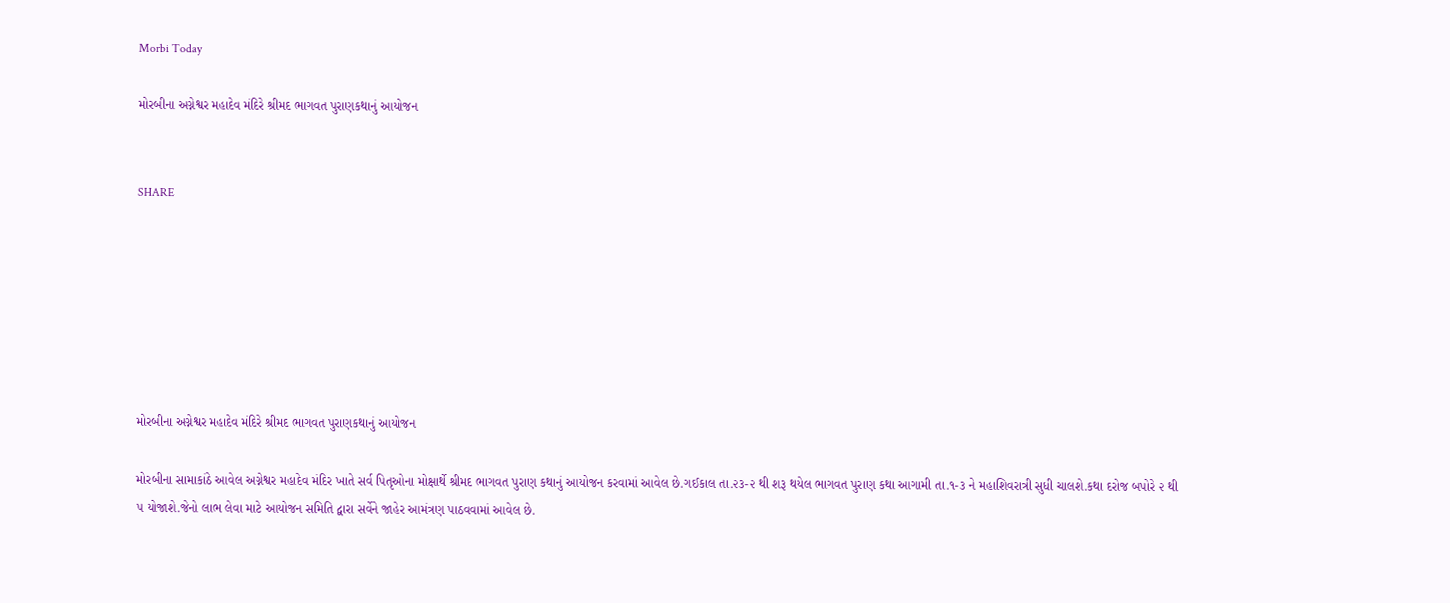Morbi Today

મોરબીના અગ્નેશ્વર મહાદેવ મંદિરે શ્રીમદ ભાગવત પુરાણકથાનું આયોજન


SHARE







મોરબીના અગ્નેશ્વર મહાદેવ મંદિરે શ્રીમદ ભાગવત પુરાણકથાનું આયોજન

મોરબીના સામાકાંઠે આવેલ અગ્નેશ્વર મહાદેવ મંદિર ખાતે સર્વ પિતૃઓના મોક્ષાર્થે શ્રીમદ ભાગવત પુરાણ કથાનું આયોજન કરવામાં આવેલ છે.ગઈકાલ તા.૨૩-૨ થી શરૂ થયેલ ભાગવત પુરાણ કથા આગામી તા.૧-૩ ને મહાશિવરાત્રી સુધી ચાલશે.કથા દરોજ બપોરે ૨ થી ૫ યોજાશે.જેનો લાભ લેવા માટે આયોજન સમિતિ દ્વારા સર્વેને જાહેર આમંત્રણ પાઠવવામાં આવેલ છે.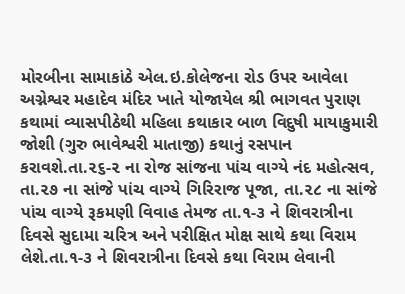મોરબીના સામાકાંઠે એલ.ઇ.કોલેજના રોડ ઉપર આવેલા અગ્નેશ્વર મહાદેવ મંદિર ખાતે યોજાયેલ શ્રી ભાગવત પુરાણ કથામાં વ્યાસપીઠેથી મહિલા કથાકાર બાળ વિદુષી માયાકુમારી જોશી (ગુરુ ભાવેશ્વરી માતાજી) કથાનું રસપાન કરાવશે.તા.૨૬-૨ ના રોજ સાંજના પાંચ વાગ્યે નંદ મહોત્સવ, તા.૨૭ ના સાંજે પાંચ વાગ્યે ગિરિરાજ પૂજા, તા.૨૮ ના સાંજે પાંચ વાગ્યે રૂકમણી વિવાહ તેમજ તા.૧-૩ ને શિવરાત્રીના દિવસે સુદામા ચરિત્ર અને પરીક્ષિત મોક્ષ સાથે કથા વિરામ લેશે.તા.૧-૩ ને શિવરાત્રીના દિવસે કથા વિરામ લેવાની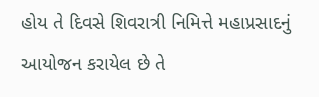હોય તે દિવસે શિવરાત્રી નિમિત્તે મહાપ્રસાદનું આયોજન કરાયેલ છે તે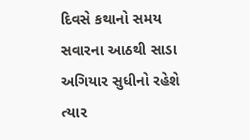દિવસે કથાનો સમય સવારના આઠથી સાડા અગિયાર સુધીનો રહેશે ત્યાર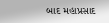બાદ મહાપ્રસાદ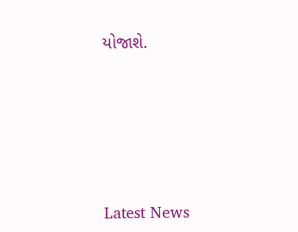યોજાશે.






Latest News